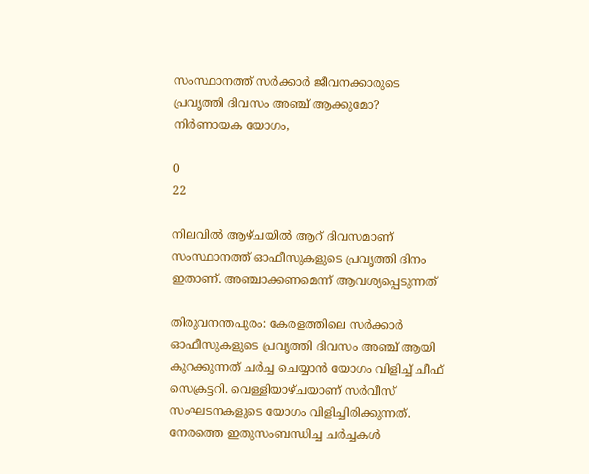സംസ്ഥാനത്ത് സർക്കാർ ജീവനക്കാരുടെ പ്രവൃത്തി ദിവസം അഞ്ച് ആക്കുമോ? നിർണായക യോഗം,

0
22

നിലവിൽ ആഴ്ചയിൽ ആറ് ദിവസമാണ് സംസ്ഥാനത്ത് ഓഫീസുകളുടെ പ്രവൃത്തി ദിനം ഇതാണ്. അഞ്ചാക്കണമെന്ന് ആവശ്യപ്പെടുന്നത്

തിരുവനന്തപുരം: കേരളത്തിലെ സർക്കാർ ഓഫീസുകളുടെ പ്രവൃത്തി ദിവസം അഞ്ച് ആയി കുറക്കുന്നത് ചർച്ച ചെയ്യാൻ യോഗം വിളിച്ച് ചീഫ് സെക്രട്ടറി. വെള്ളിയാഴ്ചയാണ് സർവീസ് സംഘടനകളുടെ യോഗം വിളിച്ചിരിക്കുന്നത്. നേരത്തെ ഇതുസംബന്ധിച്ച ചർച്ചകൾ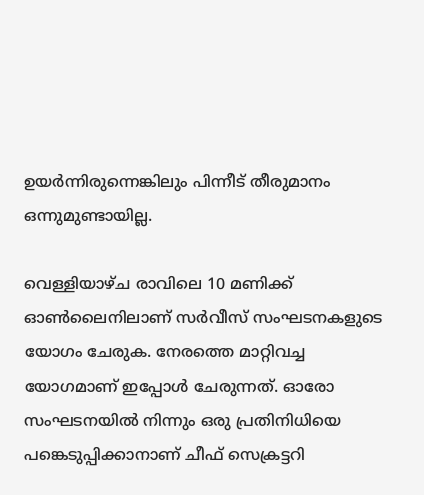ഉയർന്നിരുന്നെങ്കിലും പിന്നീട് തീരുമാനം ഒന്നുമുണ്ടായില്ല.

വെള്ളിയാഴ്ച രാവിലെ 10 മണിക്ക് ഓണ്‍ലൈനിലാണ് സർവീസ് സംഘടനകളുടെ യോഗം ചേരുക. നേരത്തെ മാറ്റിവച്ച യോഗമാണ് ഇപ്പോൾ ചേരുന്നത്. ഓരോ സംഘടനയിൽ നിന്നും ഒരു പ്രതിനിധിയെ പങ്കെടുപ്പിക്കാനാണ് ചീഫ് സെക്രട്ടറി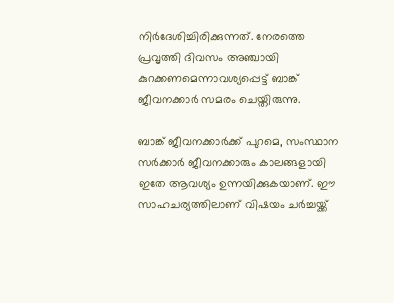നിർദേശിച്ചിരിക്കുന്നത്. നേരത്തെ പ്രവൃത്തി ദിവസം അഞ്ചായി കുറക്കണമെന്നാവശ്യപ്പെട്ട് ബാങ്ക് ജീവനക്കാർ സമരം ചെയ്തിരുന്നു.

ബാങ്ക് ജീവനക്കാർക്ക് പുറമെ, സംസ്ഥാന സർക്കാർ ജീവനക്കാരും കാലങ്ങളായി ഇതേ ആവശ്യം ഉന്നയിക്കുകയാണ്. ഈ സാഹചര്യത്തിലാണ് വിഷയം ചർച്ചയ്ക്ക്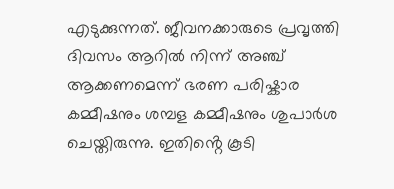എടുക്കുന്നത്. ജീവനക്കാരുടെ പ്രവൃത്തി ദിവസം ആറിൽ നിന്ന് അഞ്ച് ആക്കണമെന്ന് ഭരണ പരിഷ്കാര കമ്മീഷനും ശമ്പള കമ്മീഷനും ശുപാർശ ചെയ്തിരുന്നു. ഇതിൻ്റെ കൂടി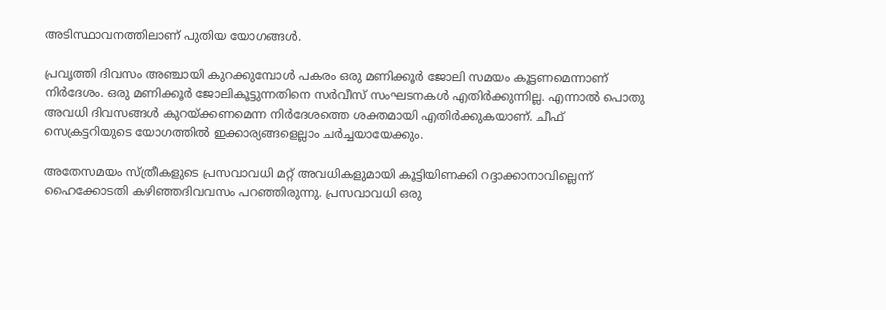അടിസ്ഥാവനത്തിലാണ് പുതിയ യോഗങ്ങൾ.

പ്രവൃത്തി ദിവസം അഞ്ചായി കുറക്കുമ്പോൾ പകരം ഒരു മണിക്കൂർ ജോലി സമയം കൂട്ടണമെന്നാണ് നിർദേശം. ഒരു മണിക്കൂർ ജോലികൂട്ടുന്നതിനെ സർവീസ് സംഘടനകൾ എതിർക്കുന്നില്ല. എന്നാൽ പൊതു അവധി ദിവസങ്ങൾ കുറയ്ക്കണമെന്ന നിർദേശത്തെ ശക്തമായി എതിർക്കുകയാണ്. ചീഫ് സെക്രട്ടറിയുടെ യോഗത്തിൽ ഇക്കാര്യങ്ങളെല്ലാം ചർച്ചയായേക്കും.

അതേസമയം സ്ത്രീകളുടെ പ്രസവാവധി മറ്റ് അവധികളുമായി കൂട്ടിയിണക്കി റദ്ദാക്കാനാവില്ലെന്ന് ഹൈക്കോടതി കഴിഞ്ഞദിവവസം പറഞ്ഞിരുന്നു. പ്രസവാവധി ഒരു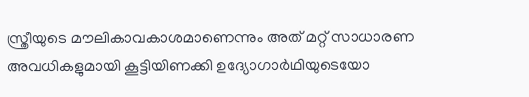സ്ത്രീയുടെ മൗലികാവകാശമാണെന്നും അത് മറ്റ് സാധാരണ അവധികളുമായി കൂട്ടിയിണക്കി ഉദ്യോഗാർഥിയുടെയോ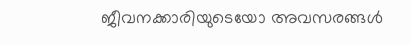ജീവനക്കാരിയുടെയോ അവസരങ്ങൾ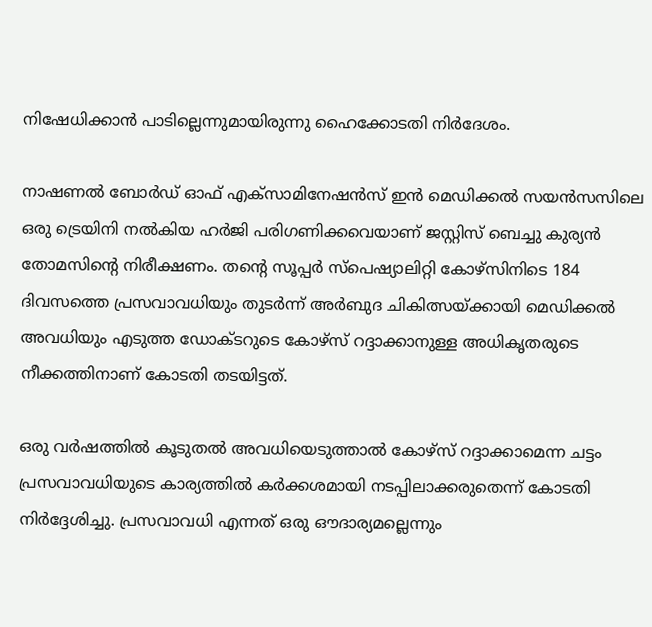നിഷേധിക്കാൻ പാടില്ലെന്നുമായിരുന്നു ഹൈക്കോടതി നിർദേശം.

നാഷണൽ ബോർഡ് ഓഫ് എക്സാമിനേഷൻസ് ഇൻ മെഡിക്കൽ സയൻസസിലെ ഒരു ട്രെയിനി നൽകിയ ഹർജി പരിഗണിക്കവെയാണ് ജസ്റ്റിസ് ബെച്ചു കുര്യൻ തോമസിൻ്റെ നിരീക്ഷണം. തൻ്റെ സൂപ്പർ സ്പെഷ്യാലിറ്റി കോഴ്സിനിടെ 184 ദിവസത്തെ പ്രസവാവധിയും തുടർന്ന് അർബുദ ചികിത്സയ്ക്കായി മെഡിക്കൽ അവധിയും എടുത്ത ഡോക്ടറുടെ കോഴ്സ് റദ്ദാക്കാനുള്ള അധികൃതരുടെ നീക്കത്തിനാണ് കോടതി തടയിട്ടത്.

ഒരു വർഷത്തിൽ കൂടുതൽ അവധിയെടുത്താൽ കോഴ്സ് റദ്ദാക്കാമെന്ന ചട്ടം പ്രസവാവധിയുടെ കാര്യത്തിൽ കർക്കശമായി നടപ്പിലാക്കരുതെന്ന് കോടതി നിർദ്ദേശിച്ചു. പ്രസവാവധി എന്നത് ഒരു ഔദാര്യമല്ലെന്നും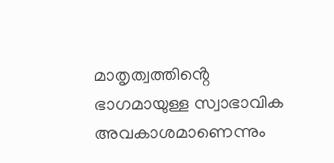മാതൃത്വത്തിൻ്റെ ഭാഗമായുള്ള സ്വാഭാവിക അവകാശമാണെന്നും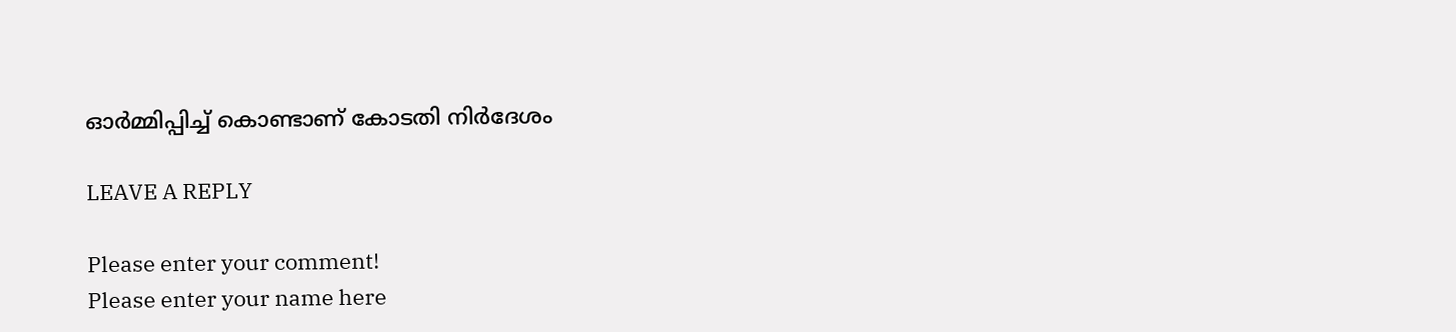ഓർമ്മിപ്പിച്ച് കൊണ്ടാണ് കോടതി നിർദേശം

LEAVE A REPLY

Please enter your comment!
Please enter your name here